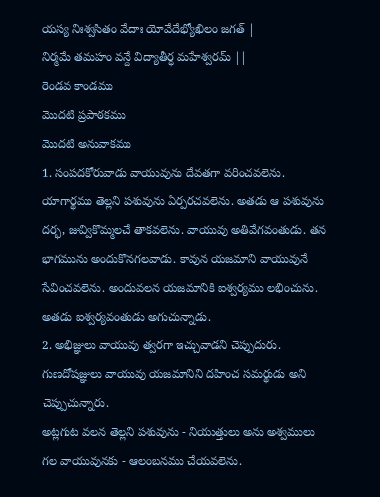యస్య నిఃశ్వసితం వేదాః యోవేదేభ్యోఖిలం జగత్ |
నిర్మమే తమహం వన్దే విద్యాతీర్ధ మహేశ్వరమ్ ||
రెండవ కాండము
మొదటి ప్రపాఠకము
మొదటి అనువాకము
1. సంపదకోరువాడు వాయువును దేవతగా వరించవలెను. యాగార్థము తెల్లని పశువును ఏర్పరచవలెను. అతడు ఆ పశువును దర్భ, జువ్వికొమ్మలచే తాకవలెను. వాయువు అతివేగవంతుడు. తన భాగమును అందుకొనగలవాడు. కావున యజమాని వాయువునే సేవించవలెను. అందువలన యజమానికి ఐశ్వర్యము లభించును. అతడు ఐశ్వర్యవంతుడు అగుచున్నాడు.
2. అభిజ్ఞులు వాయువు త్వరగా ఇచ్చువాడని చెప్పుదురు. గుణదోషజ్ఞులు వాయువు యజమానిని దహించ సమర్థుడు అని చెప్పుచున్నారు.
అట్లగుట వలన తెల్లని పశువును - నియుత్తులు అను అశ్వములు గల వాయువునకు - ఆలంబనము చేయవలెను.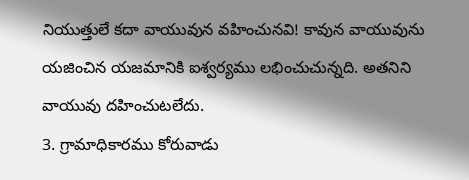నియుత్తులే కదా వాయువున వహించునవి! కావున వాయువును యజించిన యజమానికి ఐశ్వర్యము లభించుచున్నది. అతనిని వాయువు దహించుటలేదు.
3. గ్రామాధికారము కోరువాడు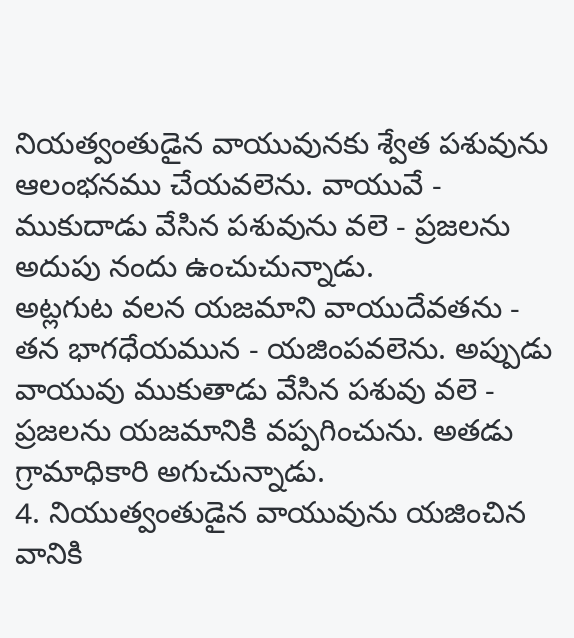నియత్వంతుడైన వాయువునకు శ్వేత పశువును ఆలంభనము చేయవలెను. వాయువే - ముకుదాడు వేసిన పశువును వలె - ప్రజలను అదుపు నందు ఉంచుచున్నాడు.
అట్లగుట వలన యజమాని వాయుదేవతను - తన భాగధేయమున - యజింపవలెను. అప్పుడు వాయువు ముకుతాడు వేసిన పశువు వలె - ప్రజలను యజమానికి వప్పగించును. అతడు గ్రామాధికారి అగుచున్నాడు.
4. నియుత్వంతుడైన వాయువును యజించిన వానికి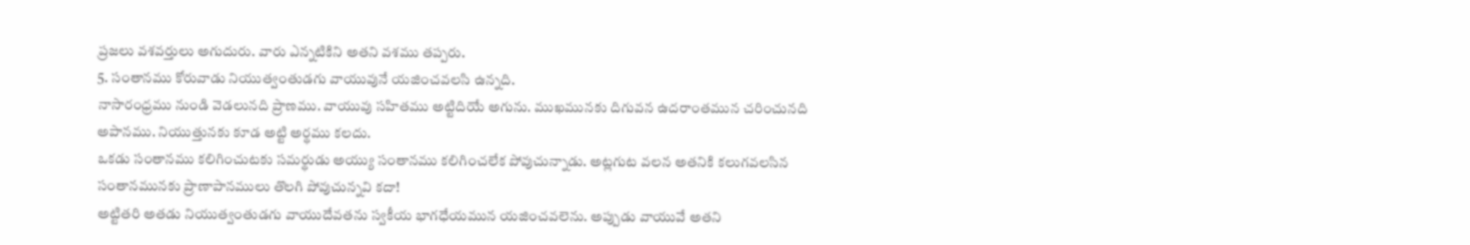ప్రజలు వశవర్తులు అగుదురు. వారు ఎన్నటికిని అతని వశము తప్పరు.
5. సంతానము కోరువాడు నియుత్వంతుడగు వాయువునే యజించవలసి ఉన్నది.
నాసారంధ్రము నుండి వెడలునది ప్రాణము. వాయువు సహితము అట్టిదియే అగును. ముఖమునకు దిగువన ఉదరాంతమున చరించునది అపానము. నియుత్తునకు కూడ అట్టి అర్థము కలదు.
ఒకడు సంతానము కలిగించుటకు సమర్థుడు అయ్యు సంతానము కలిగించలేక పోవుచున్నాడు. అట్లగుట వలన అతనికి కలుగవలసిన సంతానమునకు ప్రాణాపానములు తొలగి పోవుచున్నవి కదా!
అట్టితరి అతడు నియుత్వంతుడగు వాయుదేవతను స్వకీయ భాగధేయమున యజించవలెను. అప్పుడు వాయువే అతని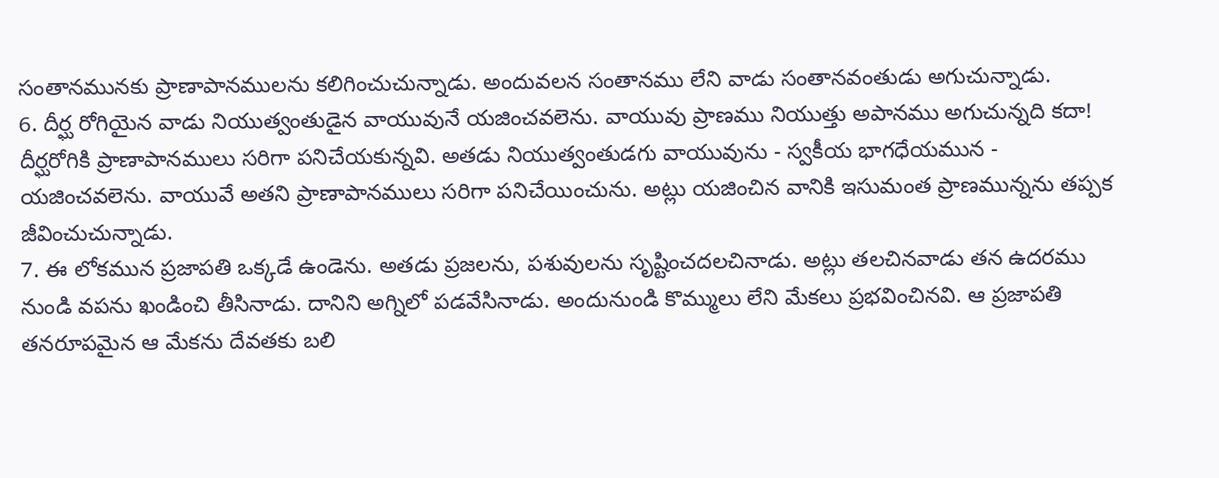సంతానమునకు ప్రాణాపానములను కలిగించుచున్నాడు. అందువలన సంతానము లేని వాడు సంతానవంతుడు అగుచున్నాడు.
6. దీర్ఘ రోగియైన వాడు నియుత్వంతుడైన వాయువునే యజించవలెను. వాయువు ప్రాణము నియుత్తు అపానము అగుచున్నది కదా!
దీర్ఘరోగికి ప్రాణాపానములు సరిగా పనిచేయకున్నవి. అతడు నియుత్వంతుడగు వాయువును - స్వకీయ భాగధేయమున - యజించవలెను. వాయువే అతని ప్రాణాపానములు సరిగా పనిచేయించును. అట్లు యజించిన వానికి ఇసుమంత ప్రాణమున్నను తప్పక జీవించుచున్నాడు.
7. ఈ లోకమున ప్రజాపతి ఒక్కడే ఉండెను. అతడు ప్రజలను, పశువులను సృష్టించదలచినాడు. అట్లు తలచినవాడు తన ఉదరము నుండి వపను ఖండించి తీసినాడు. దానిని అగ్నిలో పడవేసినాడు. అందునుండి కొమ్ములు లేని మేకలు ప్రభవించినవి. ఆ ప్రజాపతి తనరూపమైన ఆ మేకను దేవతకు బలి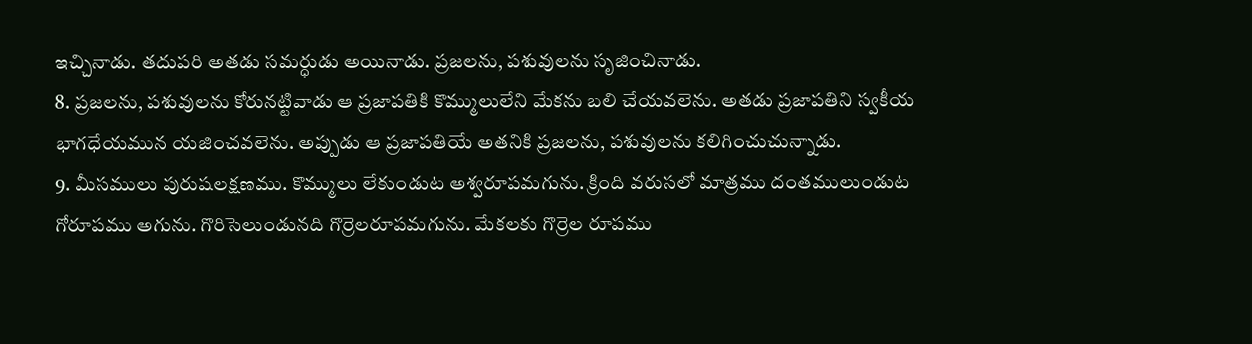ఇచ్చినాడు. తదుపరి అతడు సమర్ధుడు అయినాడు. ప్రజలను, పశువులను సృజించినాడు.
8. ప్రజలను, పశువులను కోరునట్టివాడు ఆ ప్రజాపతికి కొమ్ములులేని మేకను బలి చేయవలెను. అతడు ప్రజాపతిని స్వకీయ భాగధేయమున యజించవలెను. అప్పుడు ఆ ప్రజాపతియే అతనికి ప్రజలను, పశువులను కలిగించుచున్నాడు.
9. మీసములు పురుషలక్షణము. కొమ్ములు లేకుండుట అశ్వరూపమగును. క్రింది వరుసలో మాత్రము దంతములుండుట గోరూపము అగును. గొరిసెలుండునది గొర్రెలరూపమగును. మేకలకు గొర్రెల రూపము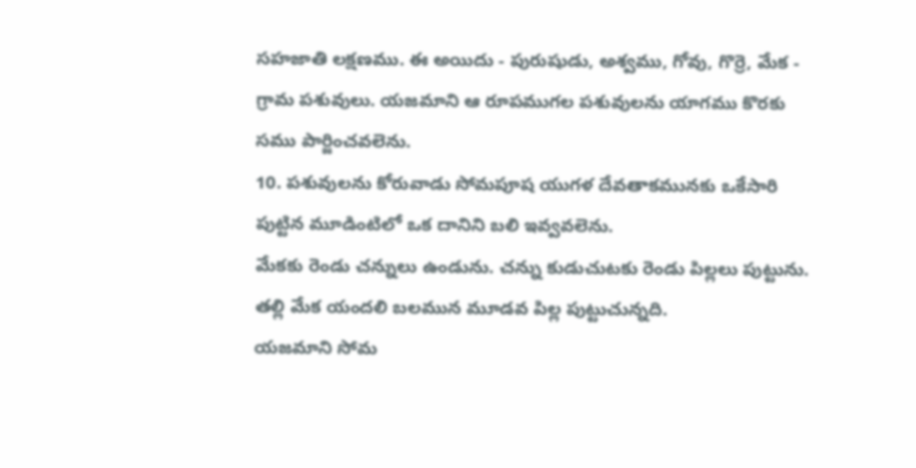సహజాతి లక్షణము. ఈ అయిదు - పురుషుడు, అశ్వము, గోవు, గొర్రె, మేక - గ్రామ పశువులు. యజమాని ఆ రూపముగల పశువులను యాగము కొరకు సము పార్జించవలెను.
10. పశువులను కోరువాడు సోమపూష యుగళ దేవతాకమునకు ఒకేసారి పుట్టిన మూడింటిలో ఒక దానిని బలి ఇవ్వవలెను.
మేకకు రెండు చన్నులు ఉండును. చన్ను కుడుచుటకు రెండు పిల్లలు పుట్టును. తల్లి మేక యందలి బలమున మూడవ పిల్ల పుట్టుచున్నది.
యజమాని సోమ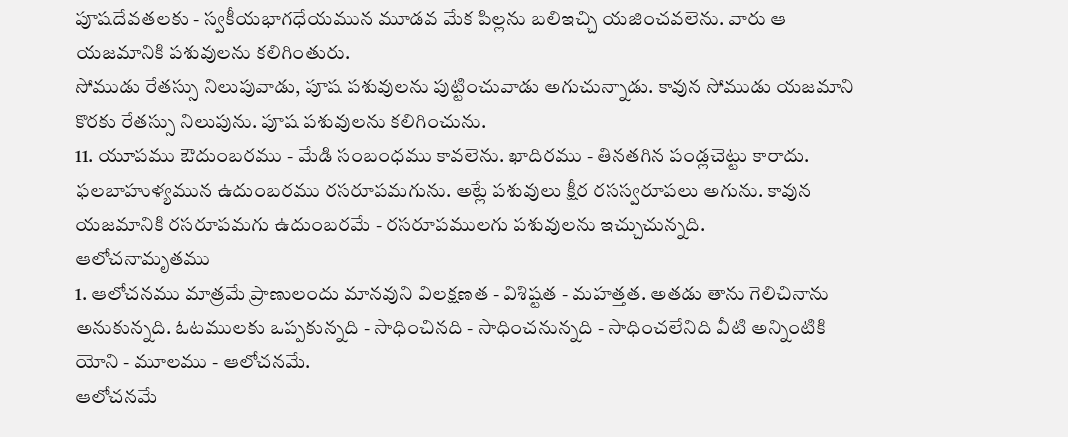పూషదేవతలకు - స్వకీయభాగధేయమున మూడవ మేక పిల్లను బలిఇచ్చి యజించవలెను. వారు ఆ యజమానికి పశువులను కలిగింతురు.
సోముడు రేతస్సు నిలుపువాడు, పూష పశువులను పుట్టించువాడు అగుచున్నాడు. కావున సోముడు యజమాని కొరకు రేతస్సు నిలుపును. పూష పశువులను కలిగించును.
11. యూపము ఔదుంబరము - మేడి సంబంధము కావలెను. ఖాదిరము - తినతగిన పండ్లచెట్టు కారాదు. ఫలబాహుళ్యమున ఉదుంబరము రసరూపమగును. అట్లే పశువులు క్షీర రసస్వరూపలు అగును. కావున యజమానికి రసరూపమగు ఉదుంబరమే - రసరూపములగు పశువులను ఇచ్చుచున్నది.
ఆలోచనామృతము
1. ఆలోచనము మాత్రమే ప్రాణులందు మానవుని విలక్షణత - విశిష్టత - మహత్తత. అతడు తాను గెలిచినాను అనుకున్నది. ఓటములకు ఒప్పకున్నది - సాధించినది - సాధించనున్నది - సాధించలేనిది వీటి అన్నింటికి యోని - మూలము - ఆలోచనమే.
ఆలోచనమే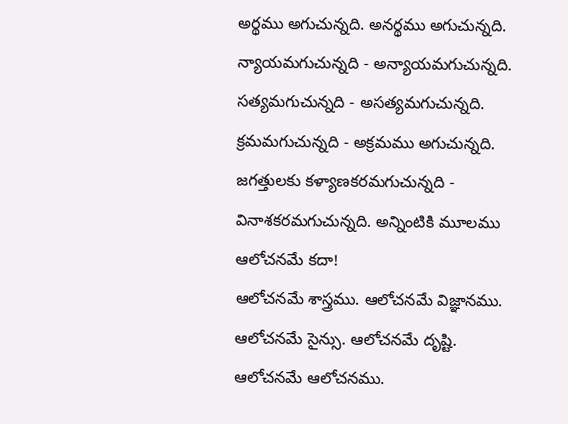అర్థము అగుచున్నది. అనర్థము అగుచున్నది. న్యాయమగుచున్నది - అన్యాయమగుచున్నది. సత్యమగుచున్నది - అసత్యమగుచున్నది. క్రమమగుచున్నది - అక్రమము అగుచున్నది. జగత్తులకు కళ్యాణకరమగుచున్నది - వినాశకరమగుచున్నది. అన్నింటికి మూలము ఆలోచనమే కదా!
ఆలోచనమే శాస్త్రము. ఆలోచనమే విజ్ఞానము. ఆలోచనమే సైన్సు. ఆలోచనమే దృష్టి. ఆలోచనమే ఆలోచనము.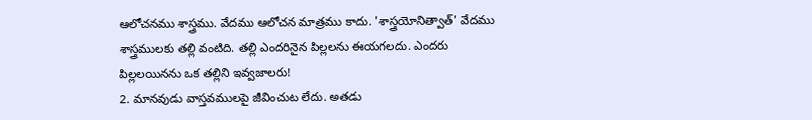ఆలోచనము శాస్త్రము. వేదము ఆలోచన మాత్రము కాదు. 'శాస్త్రయోనిత్వాత్' వేదము శాస్త్రములకు తల్లి వంటిది. తల్లి ఎందరినైన పిల్లలను ఈయగలదు. ఎందరు పిల్లలయినను ఒక తల్లిని ఇవ్వజాలరు!
2. మానవుడు వాస్తవములపై జీవించుట లేదు. అతడు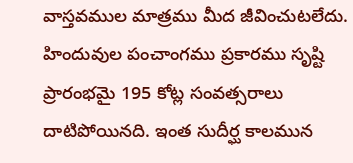వాస్తవముల మాత్రము మీద జీవించుటలేదు. హిందువుల పంచాంగము ప్రకారము సృష్టి ప్రారంభమై 195 కోట్ల సంవత్సరాలు దాటిపోయినది. ఇంత సుదీర్ఘ కాలమున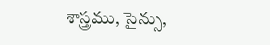శాస్త్రము, సైన్సు,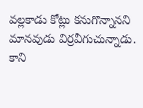వల్లకాడు కోట్లు కనుగొన్నానని మానవుడు విర్రవీగుచున్నాడు.
కాని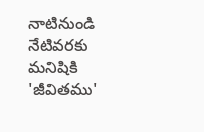నాటినుండి నేటివరకు మనిషికి 'జీవితము'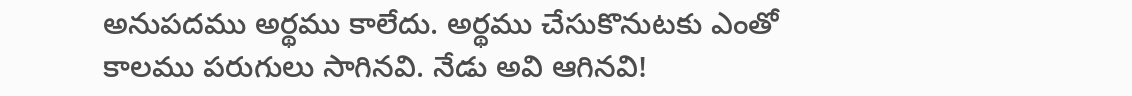అనుపదము అర్థము కాలేదు. అర్థము చేసుకొనుటకు ఎంతో కాలము పరుగులు సాగినవి. నేడు అవి ఆగినవి!